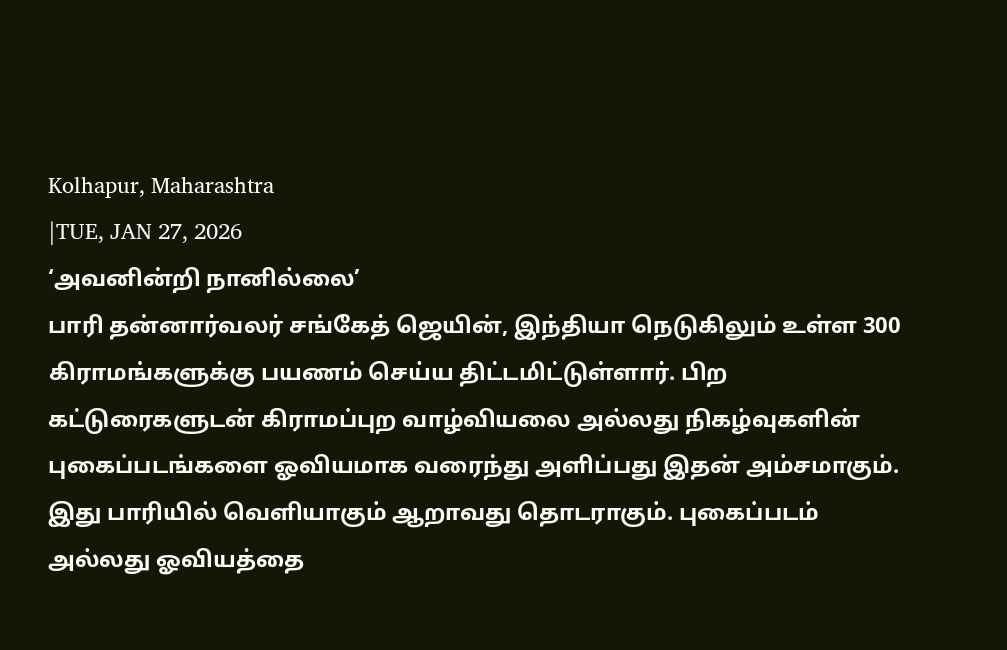Kolhapur, Maharashtra
|TUE, JAN 27, 2026
‘அவனின்றி நானில்லை’
பாரி தன்னார்வலர் சங்கேத் ஜெயின், இந்தியா நெடுகிலும் உள்ள 300 கிராமங்களுக்கு பயணம் செய்ய திட்டமிட்டுள்ளார். பிற கட்டுரைகளுடன் கிராமப்புற வாழ்வியலை அல்லது நிகழ்வுகளின் புகைப்படங்களை ஓவியமாக வரைந்து அளிப்பது இதன் அம்சமாகும். இது பாரியில் வெளியாகும் ஆறாவது தொடராகும். புகைப்படம் அல்லது ஓவியத்தை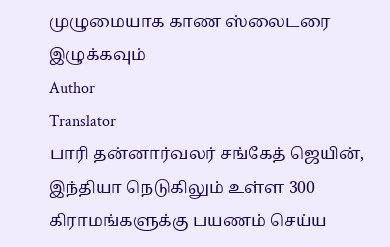முழுமையாக காண ஸ்லைடரை இழுக்கவும்
Author
Translator
பாரி தன்னார்வலர் சங்கேத் ஜெயின், இந்தியா நெடுகிலும் உள்ள 300 கிராமங்களுக்கு பயணம் செய்ய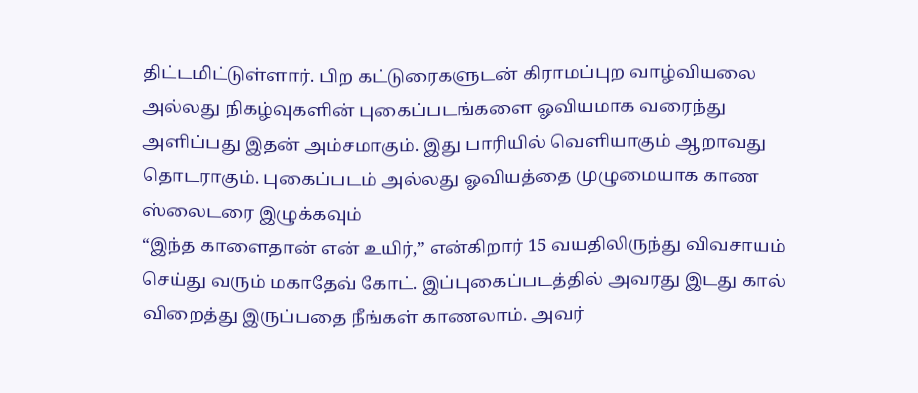திட்டமிட்டுள்ளார். பிற கட்டுரைகளுடன் கிராமப்புற வாழ்வியலை அல்லது நிகழ்வுகளின் புகைப்படங்களை ஓவியமாக வரைந்து அளிப்பது இதன் அம்சமாகும். இது பாரியில் வெளியாகும் ஆறாவது தொடராகும். புகைப்படம் அல்லது ஓவியத்தை முழுமையாக காண ஸ்லைடரை இழுக்கவும்
“இந்த காளைதான் என் உயிர்,” என்கிறார் 15 வயதிலிருந்து விவசாயம் செய்து வரும் மகாதேவ் கோட். இப்புகைப்படத்தில் அவரது இடது கால் விறைத்து இருப்பதை நீங்கள் காணலாம். அவர்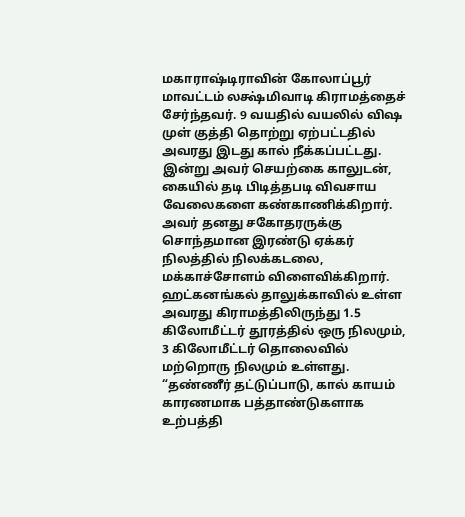மகாராஷ்டிராவின் கோலாப்பூர் மாவட்டம் லக்ஷ்மிவாடி கிராமத்தைச் சேர்ந்தவர். 9 வயதில் வயலில் விஷ முள் குத்தி தொற்று ஏற்பட்டதில் அவரது இடது கால் நீக்கப்பட்டது. இன்று அவர் செயற்கை காலுடன், கையில் தடி பிடித்தபடி விவசாய வேலைகளை கண்காணிக்கிறார்.
அவர் தனது சகோதரருக்கு சொந்தமான இரண்டு ஏக்கர் நிலத்தில் நிலக்கடலை, மக்காச்சோளம் விளைவிக்கிறார். ஹட்கனங்கல் தாலுக்காவில் உள்ள அவரது கிராமத்திலிருந்து 1.5 கிலோமீட்டர் தூரத்தில் ஒரு நிலமும், 3 கிலோமீட்டர் தொலைவில் மற்றொரு நிலமும் உள்ளது.
“தண்ணீர் தட்டுப்பாடு, கால் காயம் காரணமாக பத்தாண்டுகளாக உற்பத்தி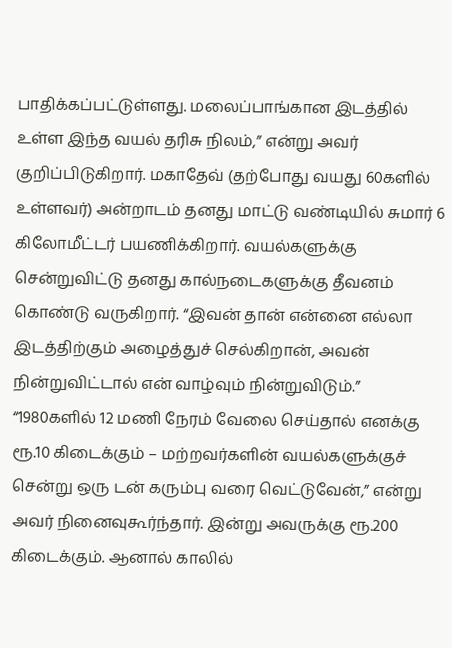பாதிக்கப்பட்டுள்ளது. மலைப்பாங்கான இடத்தில் உள்ள இந்த வயல் தரிசு நிலம்,” என்று அவர் குறிப்பிடுகிறார். மகாதேவ் (தற்போது வயது 60களில் உள்ளவர்) அன்றாடம் தனது மாட்டு வண்டியில் சுமார் 6 கிலோமீட்டர் பயணிக்கிறார். வயல்களுக்கு சென்றுவிட்டு தனது கால்நடைகளுக்கு தீவனம் கொண்டு வருகிறார். “இவன் தான் என்னை எல்லா இடத்திற்கும் அழைத்துச் செல்கிறான், அவன் நின்றுவிட்டால் என் வாழ்வும் நின்றுவிடும்.”
“1980களில் 12 மணி நேரம் வேலை செய்தால் எனக்கு ரூ.10 கிடைக்கும் – மற்றவர்களின் வயல்களுக்குச் சென்று ஒரு டன் கரும்பு வரை வெட்டுவேன்,” என்று அவர் நினைவுகூர்ந்தார். இன்று அவருக்கு ரூ.200 கிடைக்கும். ஆனால் காலில்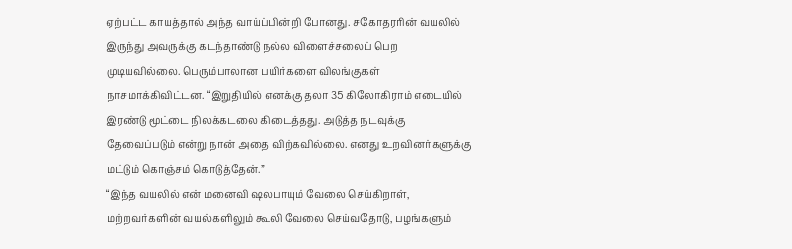ஏற்பட்ட காயத்தால் அந்த வாய்ப்பின்றி போனது. சகோதரரின் வயலில் இருந்து அவருக்கு கடந்தாண்டு நல்ல விளைச்சலைப் பெற முடியவில்லை. பெரும்பாலான பயிர்களை விலங்குகள் நாசமாக்கிவிட்டன. “இறுதியில் எனக்கு தலா 35 கிலோகிராம் எடையில் இரண்டு மூட்டை நிலக்கடலை கிடைத்தது. அடுத்த நடவுக்கு தேவைப்படும் என்று நான் அதை விற்கவில்லை. எனது உறவினர்களுக்கு மட்டும் கொஞ்சம் கொடுத்தேன்.”
“இந்த வயலில் என் மனைவி ஷலபாயும் வேலை செய்கிறாள், மற்றவர்களின் வயல்களிலும் கூலி வேலை செய்வதோடு, பழங்களும்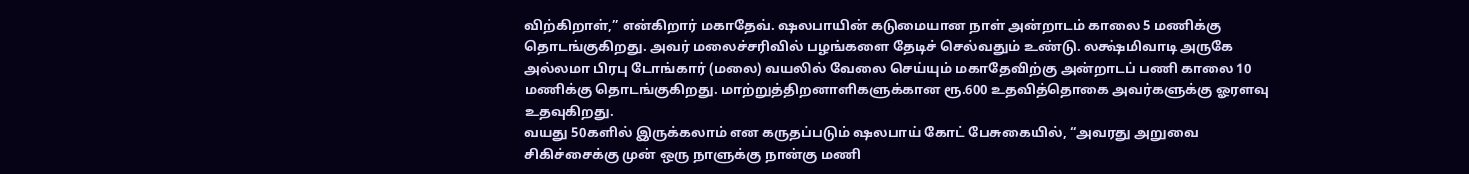விற்கிறாள்,” என்கிறார் மகாதேவ். ஷலபாயின் கடுமையான நாள் அன்றாடம் காலை 5 மணிக்கு தொடங்குகிறது. அவர் மலைச்சரிவில் பழங்களை தேடிச் செல்வதும் உண்டு. லக்ஷ்மிவாடி அருகே அல்லமா பிரபு டோங்கார் (மலை) வயலில் வேலை செய்யும் மகாதேவிற்கு அன்றாடப் பணி காலை 10 மணிக்கு தொடங்குகிறது. மாற்றுத்திறனாளிகளுக்கான ரூ.600 உதவித்தொகை அவர்களுக்கு ஓரளவு உதவுகிறது.
வயது 50களில் இருக்கலாம் என கருதப்படும் ஷலபாய் கோட் பேசுகையில், “அவரது அறுவை சிகிச்சைக்கு முன் ஒரு நாளுக்கு நான்கு மணி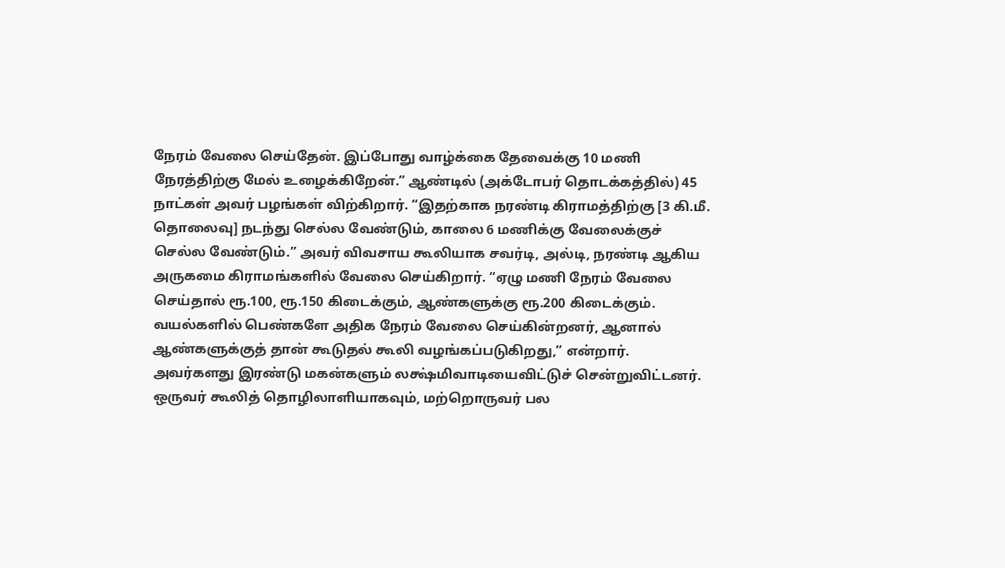நேரம் வேலை செய்தேன். இப்போது வாழ்க்கை தேவைக்கு 10 மணி நேரத்திற்கு மேல் உழைக்கிறேன்.” ஆண்டில் (அக்டோபர் தொடக்கத்தில்) 45 நாட்கள் அவர் பழங்கள் விற்கிறார். “இதற்காக நரண்டி கிராமத்திற்கு [3 கி.மீ. தொலைவு] நடந்து செல்ல வேண்டும், காலை 6 மணிக்கு வேலைக்குச் செல்ல வேண்டும்.” அவர் விவசாய கூலியாக சவர்டி, அல்டி, நரண்டி ஆகிய அருகமை கிராமங்களில் வேலை செய்கிறார். “ஏழு மணி நேரம் வேலை செய்தால் ரூ.100, ரூ.150 கிடைக்கும், ஆண்களுக்கு ரூ.200 கிடைக்கும். வயல்களில் பெண்களே அதிக நேரம் வேலை செய்கின்றனர், ஆனால் ஆண்களுக்குத் தான் கூடுதல் கூலி வழங்கப்படுகிறது,” என்றார்.
அவர்களது இரண்டு மகன்களும் லக்ஷ்மிவாடியைவிட்டுச் சென்றுவிட்டனர். ஒருவர் கூலித் தொழிலாளியாகவும், மற்றொருவர் பல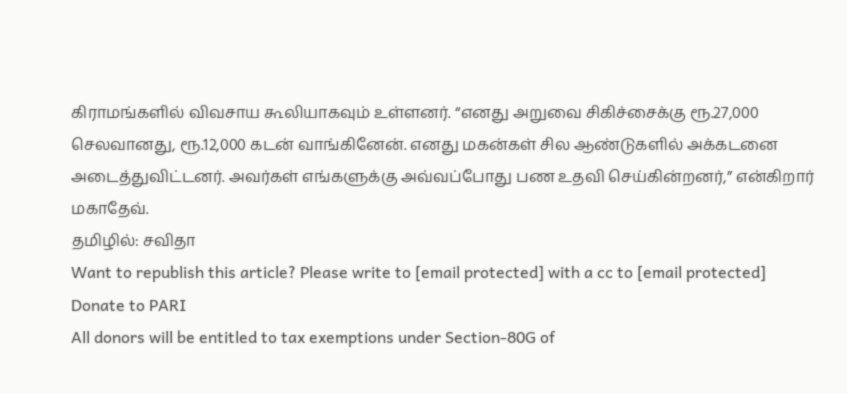கிராமங்களில் விவசாய கூலியாகவும் உள்ளனர். “எனது அறுவை சிகிச்சைக்கு ரூ.27,000 செலவானது, ரூ.12,000 கடன் வாங்கினேன். எனது மகன்கள் சில ஆண்டுகளில் அக்கடனை அடைத்துவிட்டனர். அவர்கள் எங்களுக்கு அவ்வப்போது பண உதவி செய்கின்றனர்,” என்கிறார் மகாதேவ்.
தமிழில்: சவிதா
Want to republish this article? Please write to [email protected] with a cc to [email protected]
Donate to PARI
All donors will be entitled to tax exemptions under Section-80G of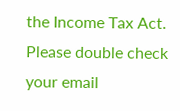the Income Tax Act. Please double check your email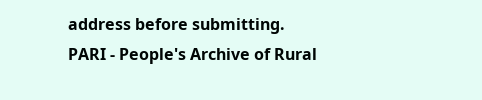address before submitting.
PARI - People's Archive of Rural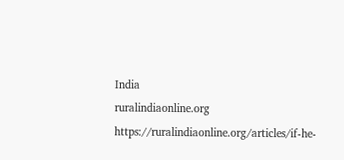India
ruralindiaonline.org
https://ruralindiaonline.org/articles/if-he-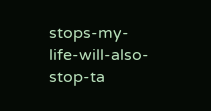stops-my-life-will-also-stop-ta